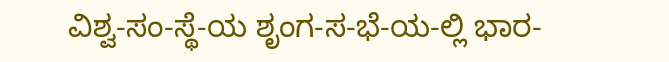ವಿಶ್ವ-ಸಂ-ಸ್ಥೆ-ಯ ಶೃಂಗ-ಸ-ಭೆ-ಯ-ಲ್ಲಿ ಭಾರ-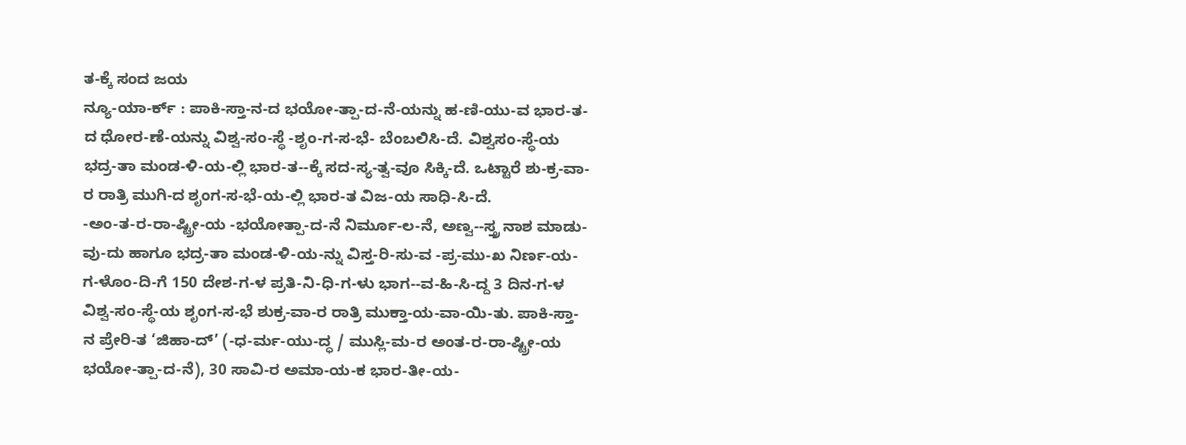ತ-ಕ್ಕೆ ಸಂದ ಜಯ
ನ್ಯೂ-ಯಾ-ರ್ಕ್ : ಪಾಕಿ-ಸ್ತಾ-ನ-ದ ಭಯೋ-ತ್ಪಾ-ದ-ನೆ-ಯನ್ನು ಹ-ಣಿ-ಯು-ವ ಭಾರ-ತ-ದ ಧೋರ-ಣೆ-ಯನ್ನು ವಿಶ್ವ-ಸಂ-ಸ್ಥೆ -ಶೃಂ-ಗ-ಸ-ಭೆ- ಬೆಂಬಲಿಸಿ-ದೆ. ವಿಶ್ವಸಂ-ಸ್ಥೆ-ಯ ಭದ್ರ-ತಾ ಮಂಡ-ಳಿ-ಯ-ಲ್ಲಿ ಭಾರ-ತ--ಕ್ಕೆ ಸದ-ಸ್ಯ-ತ್ವ-ವೂ ಸಿಕ್ಕಿ-ದೆ. ಒಟ್ಟಾರೆ ಶು-ಕ್ರ-ವಾ-ರ ರಾತ್ರಿ ಮುಗಿ-ದ ಶೃಂಗ-ಸ-ಭೆ-ಯ-ಲ್ಲಿ ಭಾರ-ತ ವಿಜ-ಯ ಸಾಧಿ-ಸಿ-ದೆ.
-ಅಂ-ತ-ರ-ರಾ-ಷ್ಟ್ರೀ-ಯ -ಭಯೋತ್ಪಾ-ದ-ನೆ ನಿರ್ಮೂ-ಲ-ನೆ, ಅಣ್ವ--ಸ್ತ್ರ ನಾಶ ಮಾಡು-ವು-ದು ಹಾಗೂ ಭದ್ರ-ತಾ ಮಂಡ-ಳಿ-ಯ-ನ್ನು ವಿಸ್ತ-ರಿ-ಸು-ವ -ಪ್ರ-ಮು-ಖ ನಿರ್ಣ-ಯ-ಗ-ಳೊಂ-ದಿ-ಗೆ 150 ದೇಶ-ಗ-ಳ ಪ್ರತಿ-ನಿ-ಧಿ-ಗ-ಳು ಭಾಗ--ವ-ಹಿ-ಸಿ-ದ್ದ 3 ದಿನ-ಗ-ಳ ವಿಶ್ವ-ಸಂ-ಸ್ಥೆ-ಯ ಶೃಂಗ-ಸ-ಭೆ ಶುಕ್ರ-ವಾ-ರ ರಾತ್ರಿ ಮುಕ್ತಾ-ಯ-ವಾ-ಯಿ-ತು. ಪಾಕಿ-ಸ್ತಾ-ನ ಪ್ರೇರಿ-ತ ‘ಜಿಹಾ-ದ್’ (-ಧ-ರ್ಮ-ಯು-ದ್ಧ / ಮುಸ್ಲಿ-ಮ-ರ ಅಂತ-ರ-ರಾ-ಷ್ಟ್ರೀ-ಯ ಭಯೋ-ತ್ಪಾ-ದ-ನೆ), 30 ಸಾವಿ-ರ ಅಮಾ-ಯ-ಕ ಭಾರ-ತೀ-ಯ-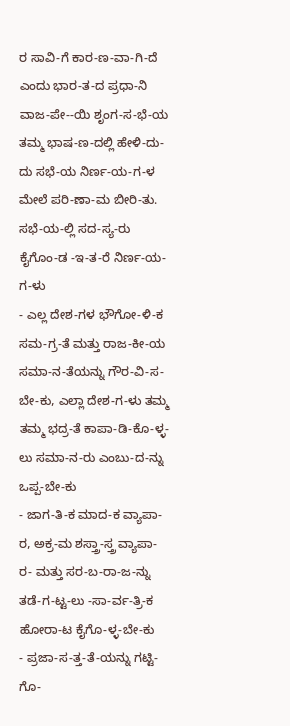ರ ಸಾವಿ-ಗೆ ಕಾರ-ಣ-ವಾ-ಗಿ-ದೆ ಎಂದು ಭಾರ-ತ-ದ ಪ್ರಧಾ-ನಿ ವಾಜ-ಪೇ--ಯಿ ಶೃಂಗ-ಸ-ಭೆ-ಯ ತಮ್ಮ ಭಾಷ-ಣ-ದಲ್ಲಿ ಹೇಳಿ-ದು-ದು ಸಭೆ-ಯ ನಿರ್ಣ-ಯ-ಗ-ಳ ಮೇಲೆ ಪರಿ-ಣಾ-ಮ ಬೀರಿ-ತು.
ಸಭೆ-ಯ-ಲ್ಲಿ ಸದ-ಸ್ಯ-ರು ಕೈಗೊಂ-ಡ -ಇ-ತ-ರೆ ನಿರ್ಣ-ಯ-ಗ-ಳು
- ಎಲ್ಲ ದೇಶ-ಗಳ ಭೌಗೋ-ಳಿ-ಕ ಸಮ-ಗ್ರ-ತೆ ಮತ್ತು ರಾಜ-ಕೀ-ಯ ಸಮಾ-ನ-ತೆಯನ್ನು ಗೌರ-ವಿ-ಸ-ಬೇ-ಕು, ಎಲ್ಲಾ ದೇಶ-ಗ-ಳು ತಮ್ಮ ತಮ್ಮ ಭದ್ರ-ತೆ ಕಾಪಾ-ಡಿ-ಕೊ-ಳ್ಳ-ಲು ಸಮಾ-ನ-ರು ಎಂಬು-ದ-ನ್ನು ಒಪ್ಪ-ಬೇ-ಕು
- ಜಾಗ-ತಿ-ಕ ಮಾದ-ಕ ವ್ಯಾಪಾ-ರ, ಅಕ್ರ-ಮ ಶಸ್ತ್ರಾ-ಸ್ತ್ರ ವ್ಯಾಪಾ-ರ- ಮತ್ತು ಸರ-ಬ-ರಾ-ಜ-ನ್ನು ತಡೆ-ಗ-ಟ್ಟ-ಲು -ಸಾ-ರ್ವ-ತ್ರಿ-ಕ ಹೋರಾ-ಟ ಕೈಗೊ-ಳ್ಳ-ಬೇ-ಕು
- ಪ್ರಜಾ-ಸ-ತ್ತ-ತೆ-ಯನ್ನು ಗಟ್ಟಿ-ಗೊ-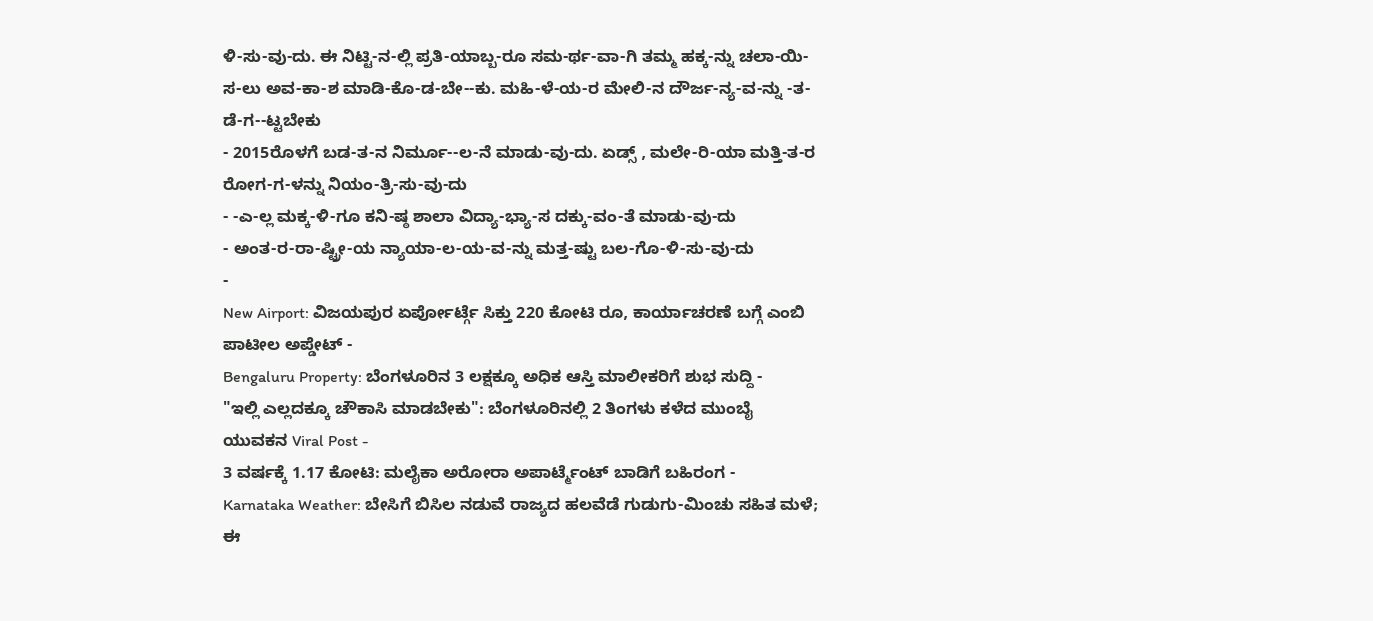ಳಿ-ಸು-ವು-ದು. ಈ ನಿಟ್ಟಿ-ನ-ಲ್ಲಿ ಪ್ರತಿ-ಯಾಬ್ಬ-ರೂ ಸಮ-ರ್ಥ-ವಾ-ಗಿ ತಮ್ಮ ಹಕ್ಕ-ನ್ನು ಚಲಾ-ಯಿ-ಸ-ಲು ಅವ-ಕಾ-ಶ ಮಾಡಿ-ಕೊ-ಡ-ಬೇ--ಕು. ಮಹಿ-ಳೆ-ಯ-ರ ಮೇಲಿ-ನ ದೌರ್ಜ-ನ್ಯ-ವ-ನ್ನು -ತ-ಡೆ-ಗ--ಟ್ಟಬೇಕು
- 2015ರೊಳಗೆ ಬಡ-ತ-ನ ನಿರ್ಮೂ--ಲ-ನೆ ಮಾಡು-ವು-ದು. ಏಡ್ಸ್ , ಮಲೇ-ರಿ-ಯಾ ಮತ್ತಿ-ತ-ರ ರೋಗ-ಗ-ಳನ್ನು ನಿಯಂ-ತ್ರಿ-ಸು-ವು-ದು
- -ಎ-ಲ್ಲ ಮಕ್ಕ-ಳಿ-ಗೂ ಕನಿ-ಷ್ಠ ಶಾಲಾ ವಿದ್ಯಾ-ಭ್ಯಾ-ಸ ದಕ್ಕು-ವಂ-ತೆ ಮಾಡು-ವು-ದು
- ಅಂತ-ರ-ರಾ-ಷ್ಟ್ರೀ-ಯ ನ್ಯಾಯಾ-ಲ-ಯ-ವ-ನ್ನು ಮತ್ತ-ಷ್ಟು ಬಲ-ಗೊ-ಳಿ-ಸು-ವು-ದು
-
New Airport: ವಿಜಯಪುರ ಏರ್ಪೋರ್ಟ್ಗೆ ಸಿಕ್ತು 220 ಕೋಟಿ ರೂ, ಕಾರ್ಯಾಚರಣೆ ಬಗ್ಗೆ ಎಂಬಿ ಪಾಟೀಲ ಅಪ್ಡೇಟ್ -
Bengaluru Property: ಬೆಂಗಳೂರಿನ 3 ಲಕ್ಷಕ್ಕೂ ಅಧಿಕ ಆಸ್ತಿ ಮಾಲೀಕರಿಗೆ ಶುಭ ಸುದ್ದಿ -
"ಇಲ್ಲಿ ಎಲ್ಲದಕ್ಕೂ ಚೌಕಾಸಿ ಮಾಡಬೇಕು": ಬೆಂಗಳೂರಿನಲ್ಲಿ 2 ತಿಂಗಳು ಕಳೆದ ಮುಂಬೈ ಯುವಕನ Viral Post -
3 ವರ್ಷಕ್ಕೆ 1.17 ಕೋಟಿ: ಮಲೈಕಾ ಅರೋರಾ ಅಪಾರ್ಟ್ಮೆಂಟ್ ಬಾಡಿಗೆ ಬಹಿರಂಗ -
Karnataka Weather: ಬೇಸಿಗೆ ಬಿಸಿಲ ನಡುವೆ ರಾಜ್ಯದ ಹಲವೆಡೆ ಗುಡುಗು-ಮಿಂಚು ಸಹಿತ ಮಳೆ; ಈ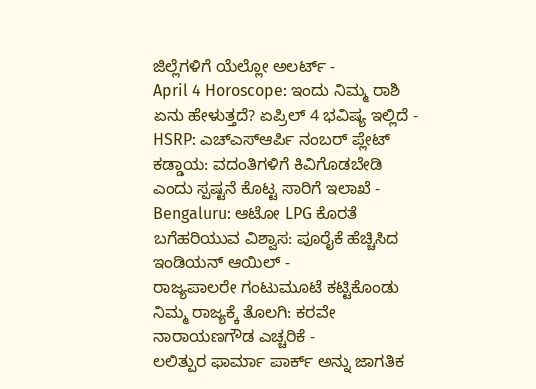ಜಿಲ್ಲೆಗಳಿಗೆ ಯೆಲ್ಲೋ ಅಲರ್ಟ್ -
April 4 Horoscope: ಇಂದು ನಿಮ್ಮ ರಾಶಿ ಏನು ಹೇಳುತ್ತದೆ? ಏಪ್ರಿಲ್ 4 ಭವಿಷ್ಯ ಇಲ್ಲಿದೆ -
HSRP: ಎಚ್ಎಸ್ಆರ್ಪಿ ನಂಬರ್ ಪ್ಲೇಟ್ ಕಡ್ಡಾಯ: ವದಂತಿಗಳಿಗೆ ಕಿವಿಗೊಡಬೇಡಿ ಎಂದು ಸ್ಪಷ್ಟನೆ ಕೊಟ್ಟ ಸಾರಿಗೆ ಇಲಾಖೆ -
Bengaluru: ಆಟೋ LPG ಕೊರತೆ ಬಗೆಹರಿಯುವ ವಿಶ್ವಾಸ: ಪೂರೈಕೆ ಹೆಚ್ಚಿಸಿದ ಇಂಡಿಯನ್ ಆಯಿಲ್ -
ರಾಜ್ಯಪಾಲರೇ ಗಂಟುಮೂಟೆ ಕಟ್ಟಿಕೊಂಡು ನಿಮ್ಮ ರಾಜ್ಯಕ್ಕೆ ತೊಲಗಿ: ಕರವೇ ನಾರಾಯಣಗೌಡ ಎಚ್ಚರಿಕೆ -
ಲಲಿತ್ಪುರ ಫಾರ್ಮಾ ಪಾರ್ಕ್ ಅನ್ನು ಜಾಗತಿಕ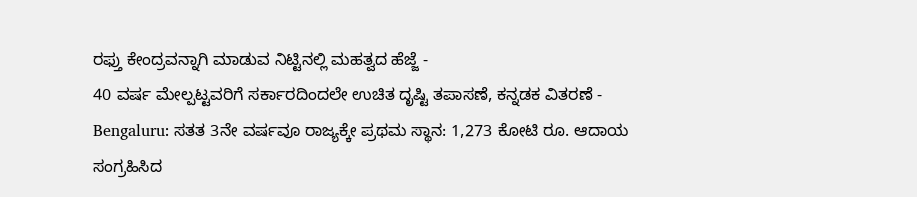ರಫ್ತು ಕೇಂದ್ರವನ್ನಾಗಿ ಮಾಡುವ ನಿಟ್ಟಿನಲ್ಲಿ ಮಹತ್ವದ ಹೆಜ್ಜೆ -
40 ವರ್ಷ ಮೇಲ್ಪಟ್ಟವರಿಗೆ ಸರ್ಕಾರದಿಂದಲೇ ಉಚಿತ ದೃಷ್ಟಿ ತಪಾಸಣೆ, ಕನ್ನಡಕ ವಿತರಣೆ -
Bengaluru: ಸತತ 3ನೇ ವರ್ಷವೂ ರಾಜ್ಯಕ್ಕೇ ಪ್ರಥಮ ಸ್ಥಾನ: 1,273 ಕೋಟಿ ರೂ. ಆದಾಯ ಸಂಗ್ರಹಿಸಿದ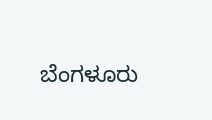ಬೆಂಗಳೂರು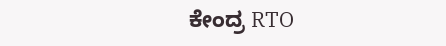ಕೇಂದ್ರ RTO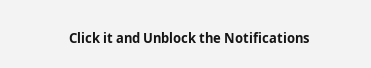Click it and Unblock the Notifications